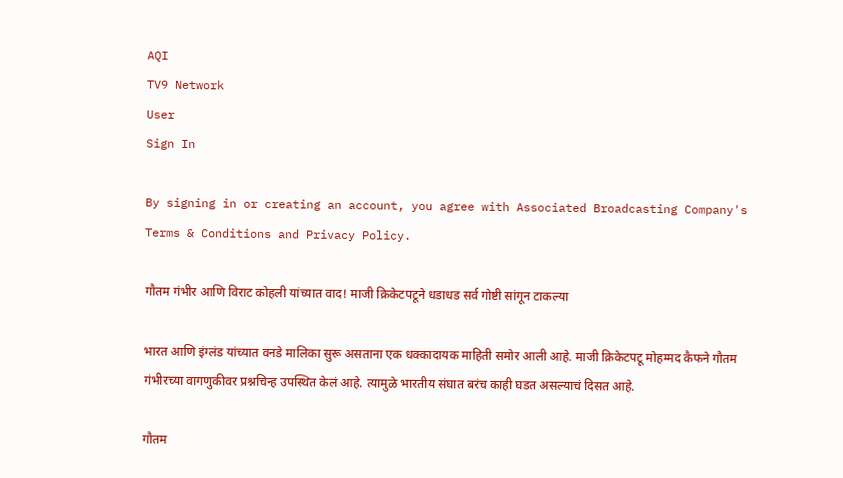AQI
TV9 Network
User
Sign In

By signing in or creating an account, you agree with Associated Broadcasting Company's Terms & Conditions and Privacy Policy.

गौतम गंभीर आणि विराट कोहली यांच्यात वाद! माजी क्रिकेटपटूने धडाधड सर्व गोष्टी सांगून टाकल्या

भारत आणि इंग्लंड यांच्यात वनडे मालिका सुरू असताना एक धक्कादायक माहिती समोर आली आहे. माजी क्रिकेटपटू मोहम्मद कैफने गौतम गंभीरच्या वागणुकीवर प्रश्नचिन्ह उपस्थित केलं आहे. त्यामुळे भारतीय संघात बरंच काही घडत असल्याचं दिसत आहे.

गौतम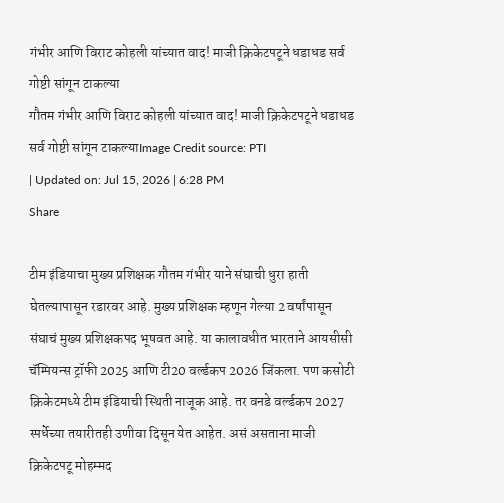गंभीर आणि विराट कोहली यांच्यात वाद! माजी क्रिकेटपटूने धडाधड सर्व गोष्टी सांगून टाकल्या
गौतम गंभीर आणि विराट कोहली यांच्यात वाद! माजी क्रिकेटपटूने धडाधड सर्व गोष्टी सांगून टाकल्याImage Credit source: PTI
| Updated on: Jul 15, 2026 | 6:28 PM
Share

टीम इंडियाचा मुख्य प्रशिक्षक गौतम गंभीर याने संघाची धुरा हाती घेतल्यापासून रडारवर आहे. मुख्य प्रशिक्षक म्हणून गेल्या 2 वर्षांपासून संघाचं मुख्य प्रशिक्षकपद भूषवत आहे. या कालावधीत भारताने आयसीसी चॅम्पियन्स ट्रॉफी 2025 आणि टी20 वर्ल्डकप 2026 जिंकला. पण कसोटी क्रिकेटमध्ये टीम इंडियाची स्थिती नाजूक आहे. तर वनडे वर्ल्डकप 2027 स्पर्धेच्या तयारीतही उणीवा दिसून येत आहेत. असं असताना माजी क्रिकेटपटू मोहम्मद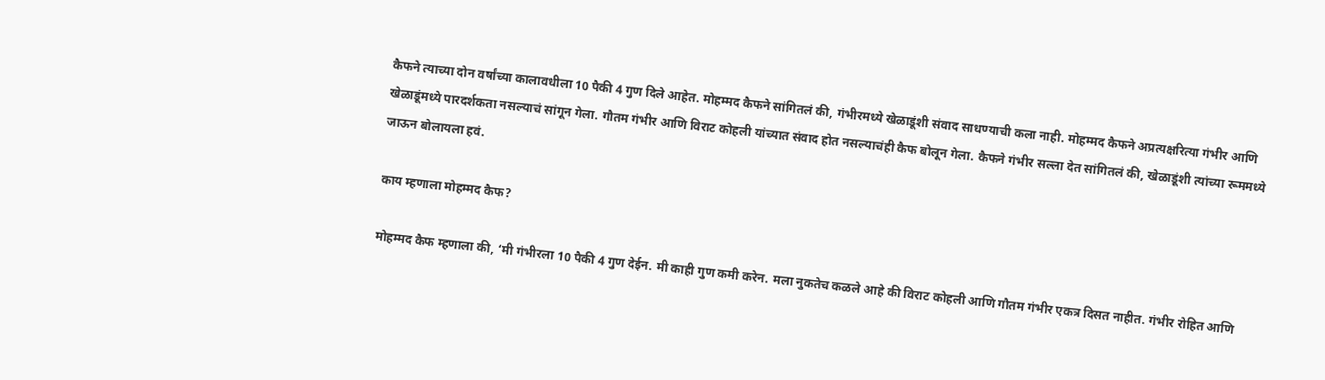कैफने त्याच्या दोन वर्षांच्या कालावधीला 10 पैकी 4 गुण दिले आहेत. मोहम्मद कैफने सांगितलं की, गंभीरमध्ये खेळाडूंशी संवाद साधण्याची कला नाही. मोहम्मद कैफने अप्रत्यक्षरित्या गंभीर आणि खेळाडूंमध्ये पारदर्शकता नसल्याचं सांगून गेला. गौतम गंभीर आणि विराट कोहली यांच्यात संवाद होत नसल्याचंही कैफ बोलून गेला. कैफने गंभीर सल्ला देत सांगितलं की, खेळाडूंशी त्यांच्या रूममध्ये जाऊन बोलायला हवं.

काय म्हणाला मोहम्मद कैफ?

मोहम्मद कैफ म्हणाला की, ‘मी गंभीरला 10 पैकी 4 गुण देईन. मी काही गुण कमी करेन. मला नुकतेच कळले आहे की विराट कोहली आणि गौतम गंभीर एकत्र दिसत नाहीत. गंभीर रोहित आणि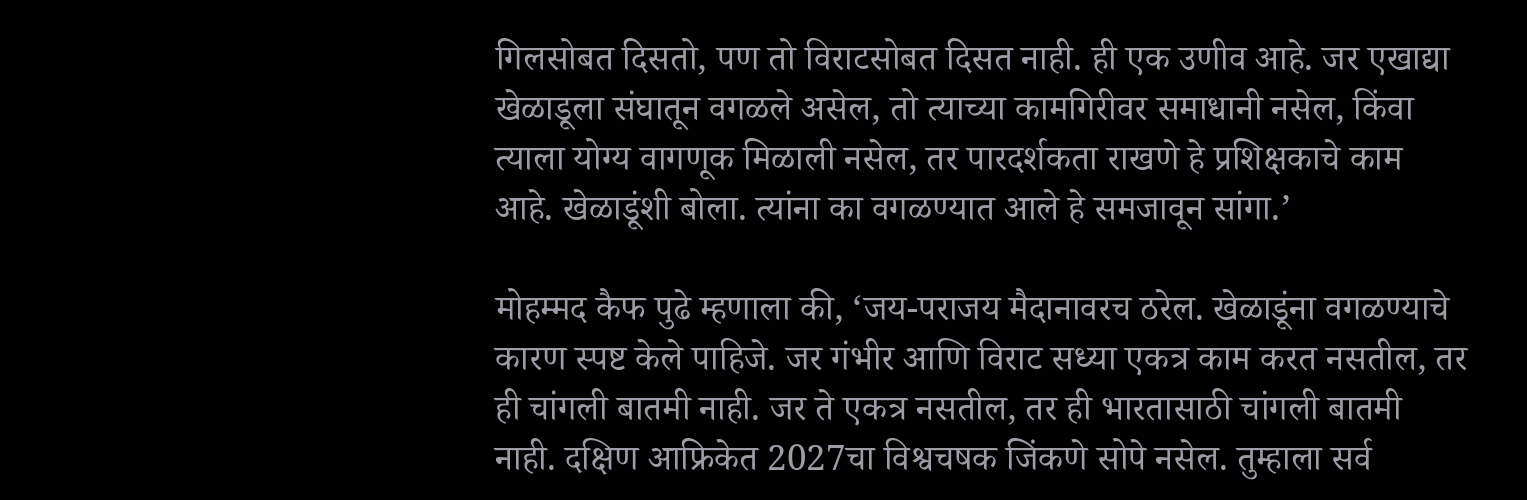गिलसोबत दिसतो, पण तो विराटसोबत दिसत नाही. ही एक उणीव आहे. जर एखाद्या खेळाडूला संघातून वगळले असेल, तो त्याच्या कामगिरीवर समाधानी नसेल, किंवा त्याला योग्य वागणूक मिळाली नसेल, तर पारदर्शकता राखणे हे प्रशिक्षकाचे काम आहे. खेळाडूंशी बोला. त्यांना का वगळण्यात आले हे समजावून सांगा.’

मोहम्मद कैफ पुढे म्हणाला की, ‘जय-पराजय मैदानावरच ठरेल. खेळाडूंना वगळण्याचे कारण स्पष्ट केले पाहिजे. जर गंभीर आणि विराट सध्या एकत्र काम करत नसतील, तर ही चांगली बातमी नाही. जर ते एकत्र नसतील, तर ही भारतासाठी चांगली बातमी नाही. दक्षिण आफ्रिकेत 2027चा विश्वचषक जिंकणे सोपे नसेल. तुम्हाला सर्व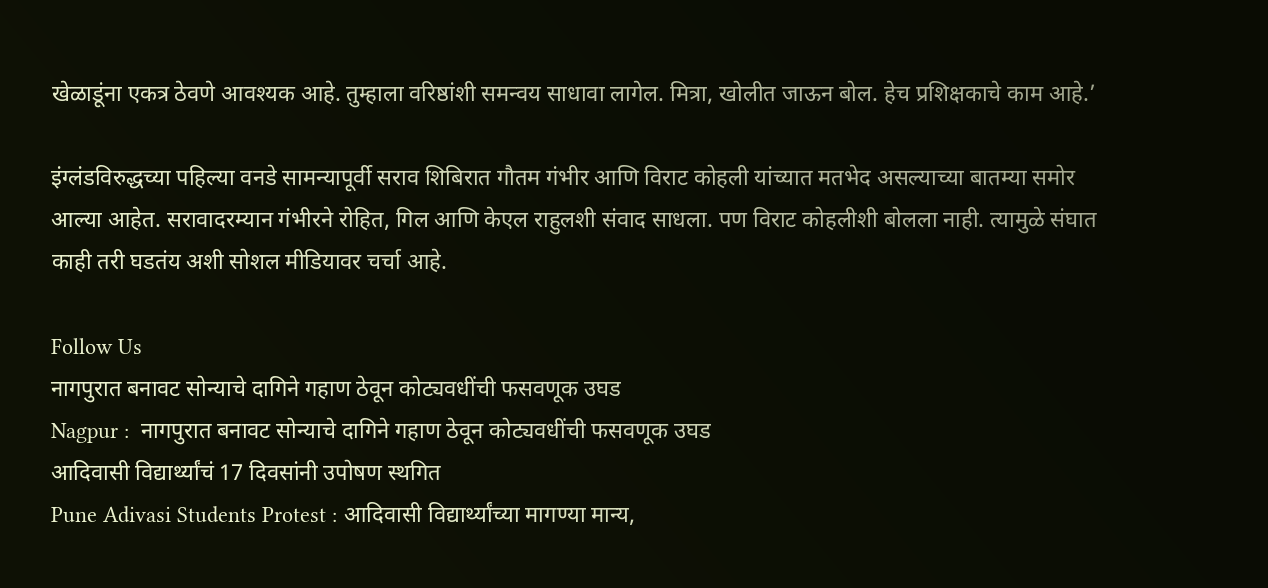खेळाडूंना एकत्र ठेवणे आवश्यक आहे. तुम्हाला वरिष्ठांशी समन्वय साधावा लागेल. मित्रा, खोलीत जाऊन बोल. हेच प्रशिक्षकाचे काम आहे.’

इंग्लंडविरुद्धच्या पहिल्या वनडे सामन्यापूर्वी सराव शिबिरात गौतम गंभीर आणि विराट कोहली यांच्यात मतभेद असल्याच्या बातम्या समोर आल्या आहेत. सरावादरम्यान गंभीरने रोहित, गिल आणि केएल राहुलशी संवाद साधला. पण विराट कोहलीशी बोलला नाही. त्यामुळे संघात काही तरी घडतंय अशी सोशल मीडियावर चर्चा आहे.

Follow Us
नागपुरात बनावट सोन्याचे दागिने गहाण ठेवून कोट्यवधींची फसवणूक उघड
Nagpur :  नागपुरात बनावट सोन्याचे दागिने गहाण ठेवून कोट्यवधींची फसवणूक उघड
आदिवासी विद्यार्थ्यांचं 17 दिवसांनी उपोषण स्थगित
Pune Adivasi Students Protest : आदिवासी विद्यार्थ्यांच्या मागण्या मान्य,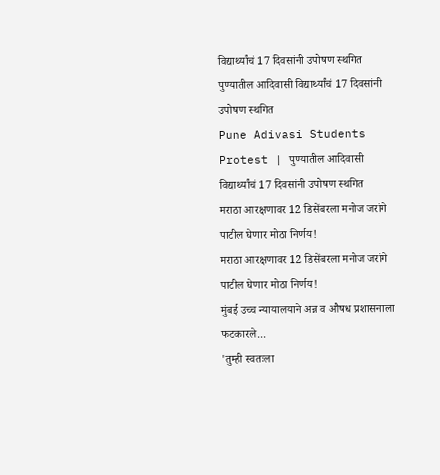विद्यार्थ्यांचं 17 दिवसांनी उपोषण स्थगित
पुण्यातील आदिवासी विद्यार्थ्यांचं 17 दिवसांनी उपोषण स्थगित
Pune Adivasi Students Protest | पुण्यातील आदिवासी विद्यार्थ्यांचं 17 दिवसांनी उपोषण स्थगित
मराठा आरक्षणावर 12 डिसेंबरला मनोज जरांगे पाटील घेणार मोठा निर्णय!
मराठा आरक्षणावर 12 डिसेंबरला मनोज जरांगे पाटील घेणार मोठा निर्णय!
मुंबई उच्च न्यायालयाने अन्न व औषध प्रशासनाला फटकारले...
'तुम्ही स्वतःला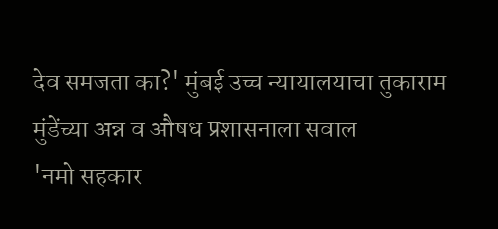देव समजता का?' मुंबई उच्च न्यायालयाचा तुकाराम मुंडेंच्या अन्न व औषध प्रशासनाला सवाल
'नमो सहकार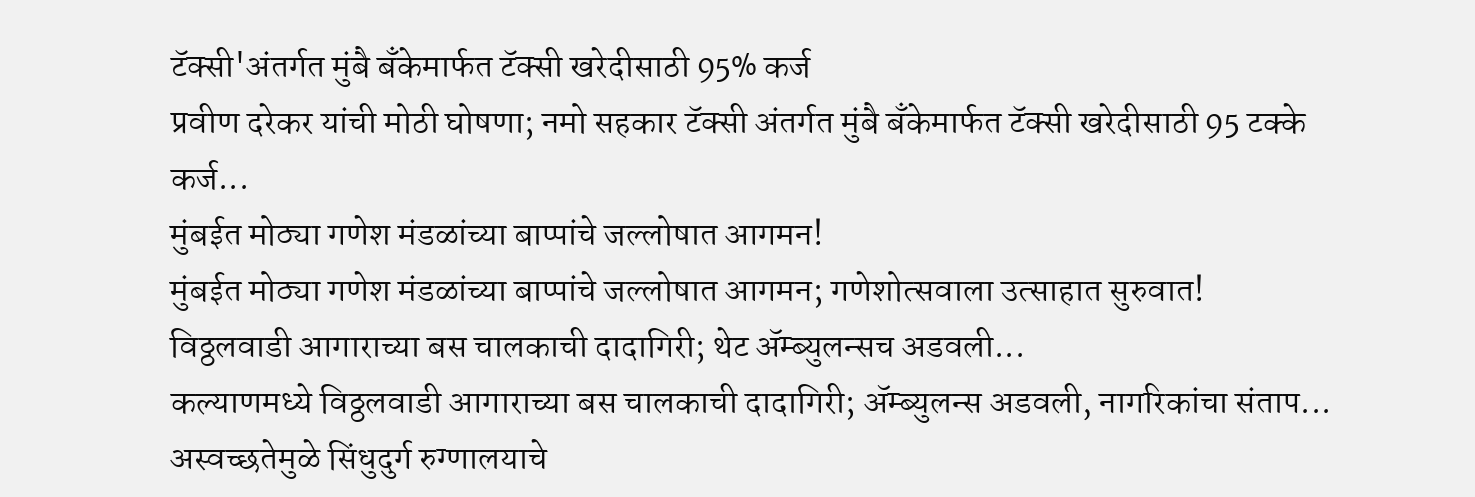टॅक्सी'अंतर्गत मुंबै बँकेमार्फत टॅक्सी खरेदीसाठी 95% कर्ज
प्रवीण दरेकर यांची मोठी घोषणा; नमो सहकार टॅक्सी अंतर्गत मुंबै बँकेमार्फत टॅक्सी खरेदीसाठी 95 टक्के कर्ज...
मुंबईत मोठ्या गणेश मंडळांच्या बाप्पांचे जल्लोषात आगमन!
मुंबईत मोठ्या गणेश मंडळांच्या बाप्पांचे जल्लोषात आगमन; गणेशोत्सवाला उत्साहात सुरुवात!
विठ्ठलवाडी आगाराच्या बस चालकाची दादागिरी; थेट ॲम्ब्युलन्सच अडवली...
कल्याणमध्ये विठ्ठलवाडी आगाराच्या बस चालकाची दादागिरी; ॲम्ब्युलन्स अडवली, नागरिकांचा संताप...
अस्वच्छतेमुळे सिंधुदुर्ग रुग्णालयाचे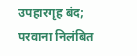उपहारगृह बंद; परवाना निलंबित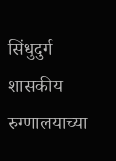सिंधुदुर्ग शासकीय रुग्णालयाच्या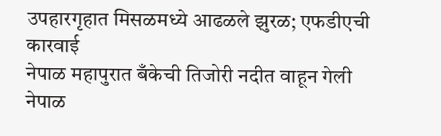उपहारगृहात मिसळमध्ये आढळले झुरळ; एफडीएची कारवाई
नेपाळ महापुरात बँकेची तिजोरी नदीत वाहून गेली
नेपाळ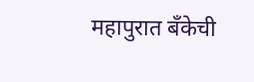महापुरात बँकेची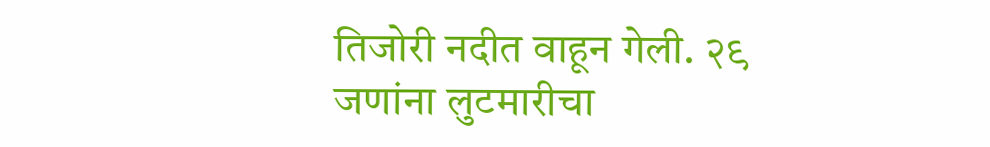तिजोरी नदीत वाहून गेली. २९ जणांना लुटमारीचा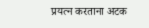प्रयत्न करताना अटक